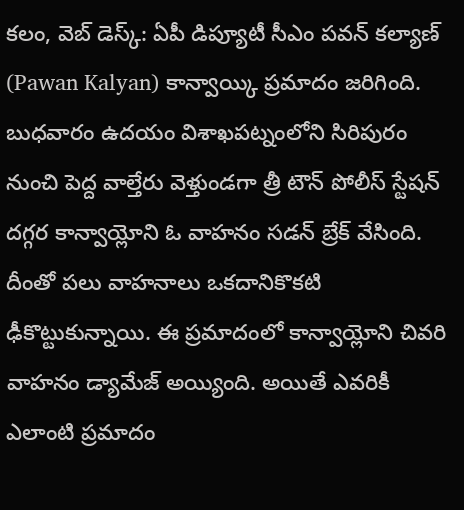కలం, వెబ్ డెస్క్: ఏపీ డిప్యూటీ సీఎం పవన్ కల్యాణ్ (Pawan Kalyan) కాన్వాయ్కి ప్రమాదం జరిగింది. బుధవారం ఉదయం విశాఖపట్నంలోని సిరిపురం నుంచి పెద్ద వాల్తేరు వెళ్తుండగా త్రీ టౌన్ పోలీస్ స్టేషన్ దగ్గర కాన్వాయ్లోని ఓ వాహనం సడన్ బ్రేక్ వేసింది. దీంతో పలు వాహనాలు ఒకదానికొకటి ఢీకొట్టుకున్నాయి. ఈ ప్రమాదంలో కాన్వాయ్లోని చివరి వాహనం డ్యామేజ్ అయ్యింది. అయితే ఎవరికీ ఎలాంటి ప్రమాదం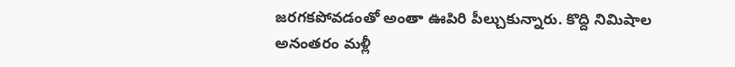జరగకపోవడంతో అంతా ఊపిరి పీల్చుకున్నారు. కొద్ది నిమిషాల అనంతరం మళ్లీ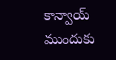కాన్వాయ్ ముందుకు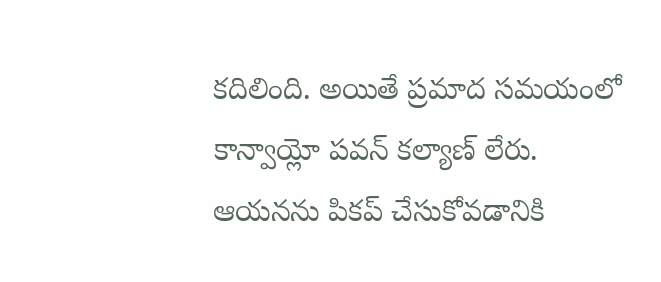కదిలింది. అయితే ప్రమాద సమయంలో కాన్వాయ్లో పవన్ కల్యాణ్ లేరు. ఆయనను పికప్ చేసుకోవడానికి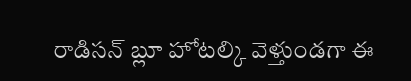రాడిసన్ బ్లూ హోటల్కి వెళ్తుండగా ఈ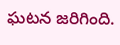ఘటన జరిగింది.